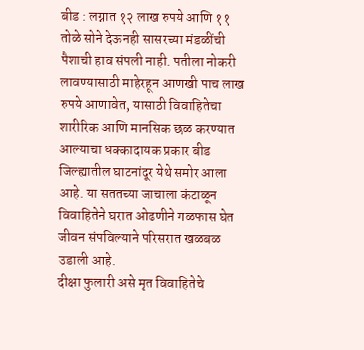बीड : लग्नात १२ लाख रुपये आणि ११ तोळे सोने देऊनही सासरच्या मंडळींची पैशाची हाव संपली नाही. पतीला नोकरी लावण्यासाठी माहेरहून आणखी पाच लाख रुपये आणावेत, यासाठी विवाहितेचा शारीरिक आणि मानसिक छळ करण्यात आल्याचा धक्कादायक प्रकार बीड जिल्ह्यातील घाटनांदूर येथे समोर आला आहे. या सततच्या जाचाला कंटाळून विवाहितेने घरात ओढणीने गळफास घेत जीवन संपविल्याने परिसरात खळबळ उडाली आहे.
दीक्षा फुलारी असे मृत विवाहितेचे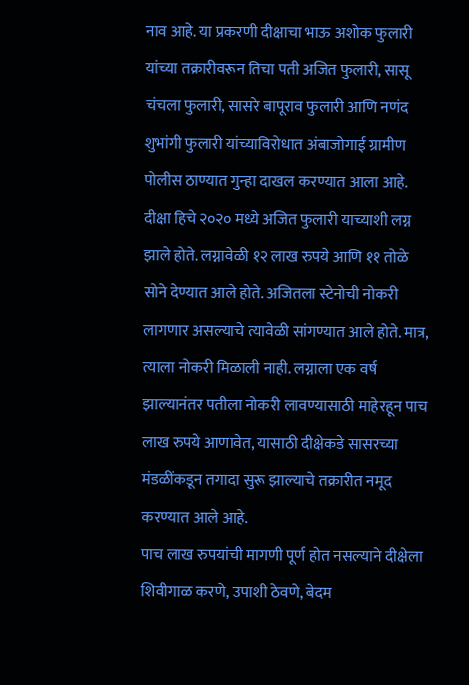नाव आहे. या प्रकरणी दीक्षाचा भाऊ अशोक फुलारी यांच्या तक्रारीवरून तिचा पती अजित फुलारी, सासू चंचला फुलारी, सासरे बापूराव फुलारी आणि नणंद शुभांगी फुलारी यांच्याविरोधात अंबाजोगाई ग्रामीण पोलीस ठाण्यात गुन्हा दाखल करण्यात आला आहे.
दीक्षा हिचे २०२० मध्ये अजित फुलारी याच्याशी लग्न झाले होते. लग्नावेळी १२ लाख रुपये आणि ११ तोळे सोने देण्यात आले होते. अजितला स्टेनोची नोकरी लागणार असल्याचे त्यावेळी सांगण्यात आले होते. मात्र, त्याला नोकरी मिळाली नाही. लग्नाला एक वर्ष झाल्यानंतर पतीला नोकरी लावण्यासाठी माहेरहून पाच लाख रुपये आणावेत, यासाठी दीक्षेकडे सासरच्या मंडळींकडून तगादा सुरू झाल्याचे तक्रारीत नमूद करण्यात आले आहे.
पाच लाख रुपयांची मागणी पूर्ण होत नसल्याने दीक्षेला शिवीगाळ करणे, उपाशी ठेवणे, बेदम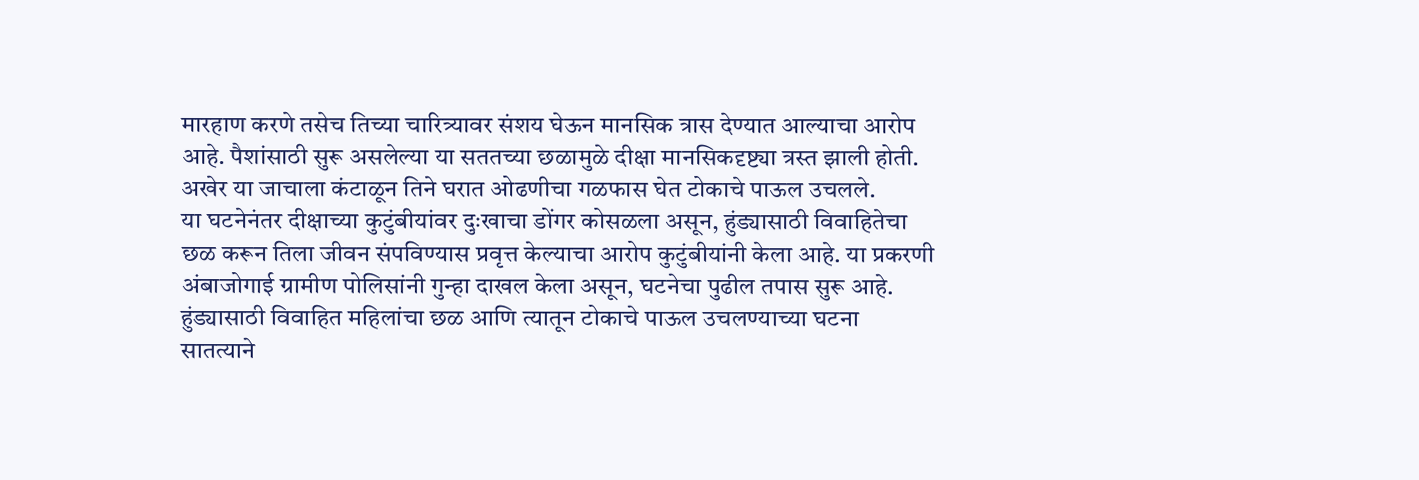मारहाण करणे तसेच तिच्या चारित्र्यावर संशय घेऊन मानसिक त्रास देण्यात आल्याचा आरोप आहे. पैशांसाठी सुरू असलेल्या या सततच्या छळामुळे दीक्षा मानसिकदृष्ट्या त्रस्त झाली होती. अखेर या जाचाला कंटाळून तिने घरात ओढणीचा गळफास घेत टोकाचे पाऊल उचलले.
या घटनेनंतर दीक्षाच्या कुटुंबीयांवर दुःखाचा डोंगर कोसळला असून, हुंड्यासाठी विवाहितेचा छळ करून तिला जीवन संपविण्यास प्रवृत्त केल्याचा आरोप कुटुंबीयांनी केला आहे. या प्रकरणी अंबाजोगाई ग्रामीण पोलिसांनी गुन्हा दाखल केला असून, घटनेचा पुढील तपास सुरू आहे.
हुंड्यासाठी विवाहित महिलांचा छळ आणि त्यातून टोकाचे पाऊल उचलण्याच्या घटना सातत्याने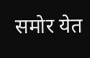समोर येत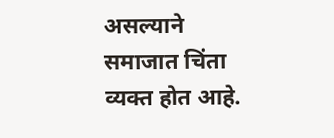असल्याने समाजात चिंता व्यक्त होत आहे.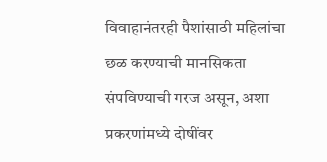विवाहानंतरही पैशांसाठी महिलांचा छळ करण्याची मानसिकता संपविण्याची गरज असून, अशा प्रकरणांमध्ये दोषींवर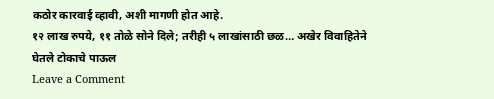कठोर कारवाई व्हावी, अशी मागणी होत आहे.
१२ लाख रुपये, ११ तोळे सोने दिले; तरीही ५ लाखांसाठी छळ… अखेर विवाहितेने घेतले टोकाचे पाऊल
Leave a Comment